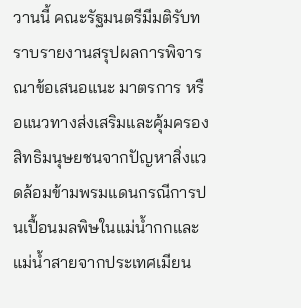วานนี้ คณะรัฐมนตรีมีมติรับทราบรายงานสรุปผลการพิจารณาข้อเสนอแนะ มาตรการ หรือแนวทางส่งเสริมและคุ้มครองสิทธิมนุษยชนจากปัญหาสิ่งแวดล้อมข้ามพรมแดนกรณีการปนเปื้อนมลพิษในแม่น้ำกกและแม่น้ำสายจากประเทศเมียน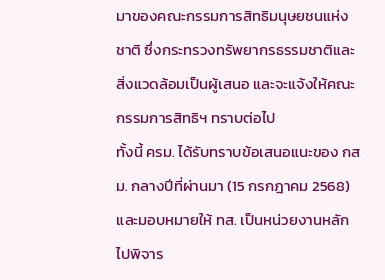มาของคณะกรรมการสิทธิมนุษยชนแห่งชาติ ซึ่งกระทรวงทรัพยากรธรรมชาติและสิ่งแวดล้อมเป็นผู้เสนอ และจะแจ้งให้คณะกรรมการสิทธิฯ ทราบต่อไป
ทั้งนี้ ครม. ได้รับทราบข้อเสนอแนะของ กสม. กลางปีที่ผ่านมา (15 กรกฎาคม 2568) และมอบหมายให้ ทส. เป็นหน่วยงานหลักไปพิจาร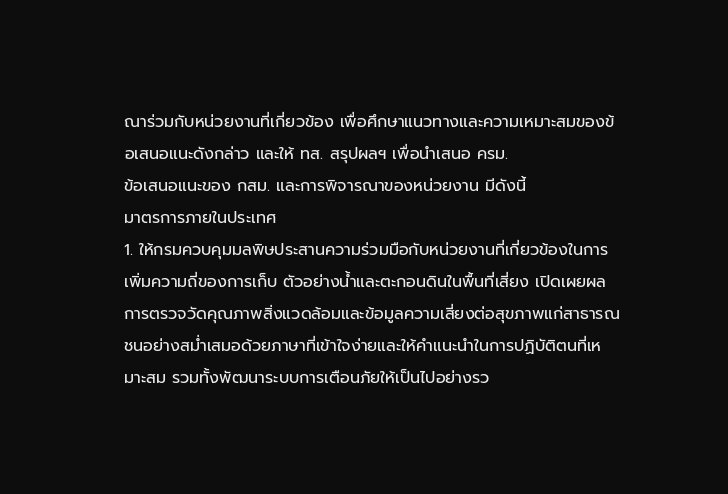ณาร่วมกับหน่วยงานที่เกี่ยวข้อง เพื่อศึกษาแนวทางและความเหมาะสมของข้อเสนอแนะดังกล่าว และให้ ทส. สรุปผลฯ เพื่อนำเสนอ ครม.
ข้อเสนอแนะของ กสม. และการพิจารณาของหน่วยงาน มีดังนี้
มาตรการภายในประเทศ
1. ให้กรมควบคุมมลพิษประสานความร่วมมือกับหน่วยงานที่เกี่ยวข้องในการเพิ่มความถี่ของการเก็บ ตัวอย่างน้ำและตะกอนดินในพื้นที่เสี่ยง เปิดเผยผลการตรวจวัดคุณภาพสิ่งแวดล้อมและข้อมูลความเสี่ยงต่อสุขภาพแก่สาธารณชนอย่างสม่ำเสมอด้วยภาษาที่เข้าใจง่ายและให้คำแนะนำในการปฏิบัติตนที่เหมาะสม รวมทั้งพัฒนาระบบการเตือนภัยให้เป็นไปอย่างรว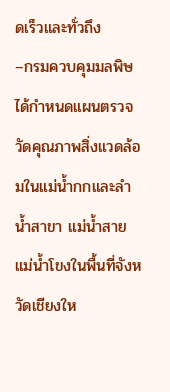ดเร็วและทั่วถึง
–กรมควบคุมมลพิษได้กำหนดแผนตรวจวัดคุณภาพสิ่งแวดล้อมในแม่น้ำกกและลำน้ำสาขา แม่น้ำสาย แม่น้ำโขงในพื้นที่จังหวัดเชียงให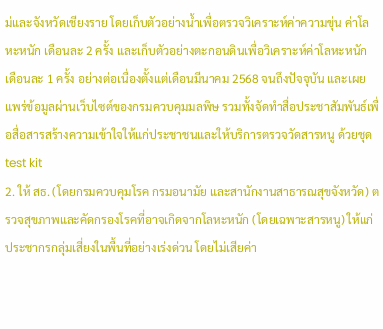ม่และจังหวัดเชียงราย โดยเก็บตัวอย่างน้ำเพื่อตรวจวิเคราะห์ค่าความขุ่น ค่าโลหะหนัก เดือนละ 2 ครั้ง และเก็บตัวอย่างตะกอนดินเพื่อวิเคราะห์ค่าโลหะหนัก เดือนละ 1 ครั้ง อย่างต่อเนื่องตั้งแต่เดือนมีนาคม 2568 จนถึงปัจจุบัน และเผยแพร่ข้อมูลผ่านเว็บไซต์ของกรมควบคุมมลพิษ รวมทั้งจัดทำสื่อประชาสัมพันธ์เพื่อสื่อสารสร้างความเข้าใจให้แก่ประชาชนและให้บริการตรวจวัดสารหนู ด้วยชุด test kit
2. ให้ สธ. (โดยกรมควบคุมโรค กรมอนามัย และสานักงานสาธารณสุขจังหวัด) ตรวจสุขภาพและคัดกรองโรคที่อาจเกิดจากโลหะหนัก (โดยเฉพาะสารหนู) ให้แก่ประชากรกลุ่มเสี่ยงในพื้นที่อย่างเร่งด่วน โดยไม่เสียค่า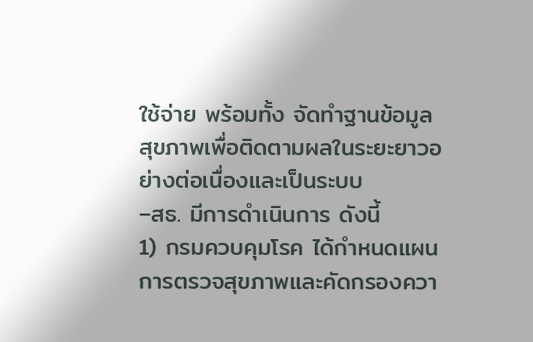ใช้จ่าย พร้อมทั้ง จัดทำฐานข้อมูลสุขภาพเพื่อติดตามผลในระยะยาวอย่างต่อเนื่องและเป็นระบบ
–สธ. มีการดำเนินการ ดังนี้
1) กรมควบคุมโรค ได้กำหนดแผนการตรวจสุขภาพและคัดกรองควา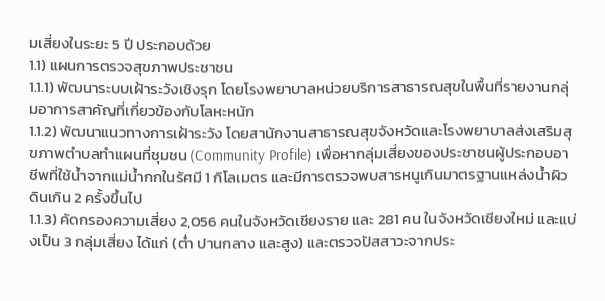มเสี่ยงในระยะ 5 ปี ประกอบด้วย
1.1) แผนการตรวจสุขภาพประชาชน
1.1.1) พัฒนาระบบเฝ้าระวังเชิงรุก โดยโรงพยาบาลหน่วยบริการสาธารณสุขในพื้นที่รายงานกลุ่มอาการสาคัญที่เกี่ยวข้องกับโลหะหนัก
1.1.2) พัฒนาแนวทางการเฝ้าระวัง โดยสานักงานสาธารณสุขจังหวัดและโรงพยาบาลส่งเสริมสุขภาพตำบลทำแผนที่ชุมชน (Community Profile) เพื่อหากลุ่มเสี่ยงของประชาชนผู้ประกอบอาชีพที่ใช้น้ำจากแม่น้ำกกในรัศมี 1 กิโลเมตร และมีการตรวจพบสารหนูเกินมาตรฐานแหล่งน้ำผิวดินเกิน 2 ครั้งขึ้นไป
1.1.3) คัดกรองความเสี่ยง 2,056 คนในจังหวัดเชียงราย และ 281 คน ในจังหวัดเชียงใหม่ และแบ่งเป็น 3 กลุ่มเสี่ยง ได้แก่ (ต่ำ ปานกลาง และสูง) และตรวจปัสสาวะจากประ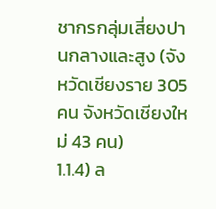ชากรกลุ่มเสี่ยงปานกลางและสูง (จังหวัดเชียงราย 305 คน จังหวัดเชียงใหม่ 43 คน)
1.1.4) ล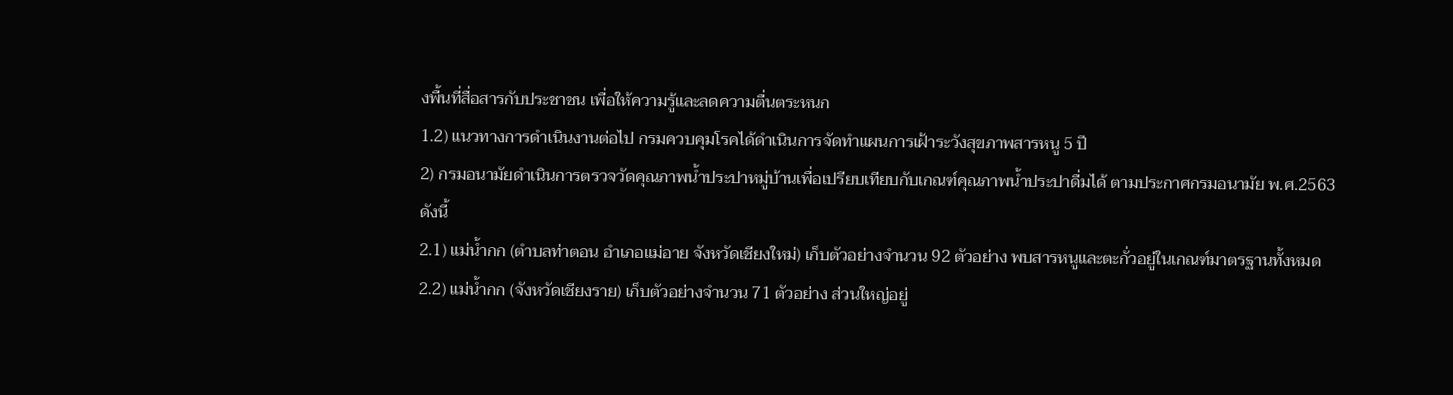งพื้นที่สื่อสารกับประชาชน เพื่อให้ความรู้และลดความตื่นตระหนก
1.2) แนวทางการดำเนินงานต่อไป กรมควบคุมโรคได้ดำเนินการจัดทำแผนการเฝ้าระวังสุขภาพสารหนู 5 ปี
2) กรมอนามัยดำเนินการตรวจวัดคุณภาพน้ำประปาหมู่บ้านเพื่อเปรียบเทียบกับเกณฑ์คุณภาพน้ำประปาดื่มได้ ตามประกาศกรมอนามัย พ.ศ.2563 ดังนี้
2.1) แม่น้ำกก (ตำบลท่าตอน อำเภอแม่อาย จังหวัดเชียงใหม่) เก็บตัวอย่างจำนวน 92 ตัวอย่าง พบสารหนูและตะกั่วอยู่ในเกณฑ์มาตรฐานทั้งหมด
2.2) แม่น้ำกก (จังหวัดเชียงราย) เก็บตัวอย่างจำนวน 71 ตัวอย่าง ส่วนใหญ่อยู่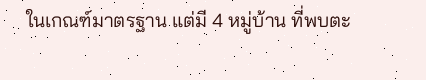ในเกณฑ์มาตรฐาน แต่มี 4 หมู่บ้าน ที่พบตะ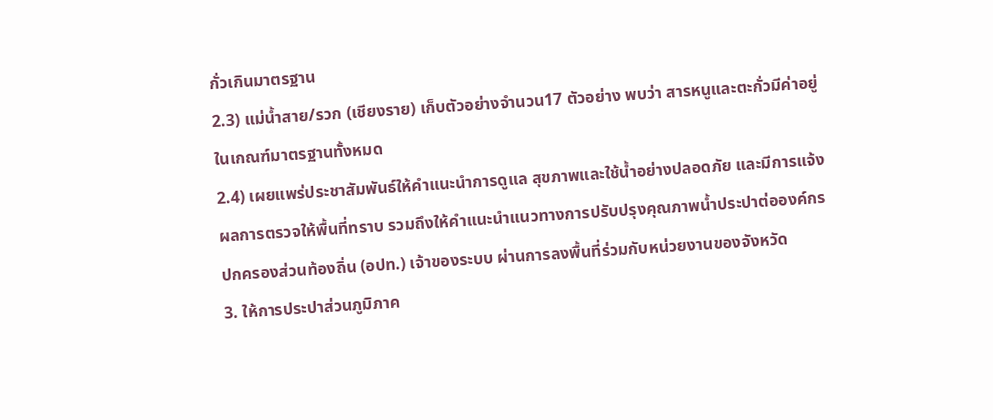กั่วเกินมาตรฐาน
2.3) แม่น้ำสาย/รวก (เชียงราย) เก็บตัวอย่างจำนวน17 ตัวอย่าง พบว่า สารหนูและตะกั่วมีค่าอยู่ในเกณฑ์มาตรฐานทั้งหมด
2.4) เผยแพร่ประชาสัมพันธ์ให้คำแนะนำการดูแล สุขภาพและใช้น้ำอย่างปลอดภัย และมีการแจ้งผลการตรวจให้พื้นที่ทราบ รวมถึงให้คำแนะนำแนวทางการปรับปรุงคุณภาพน้ำประปาต่อองค์กรปกครองส่วนท้องถิ่น (อปท.) เจ้าของระบบ ผ่านการลงพื้นที่ร่วมกับหน่วยงานของจังหวัด
3. ให้การประปาส่วนภูมิภาค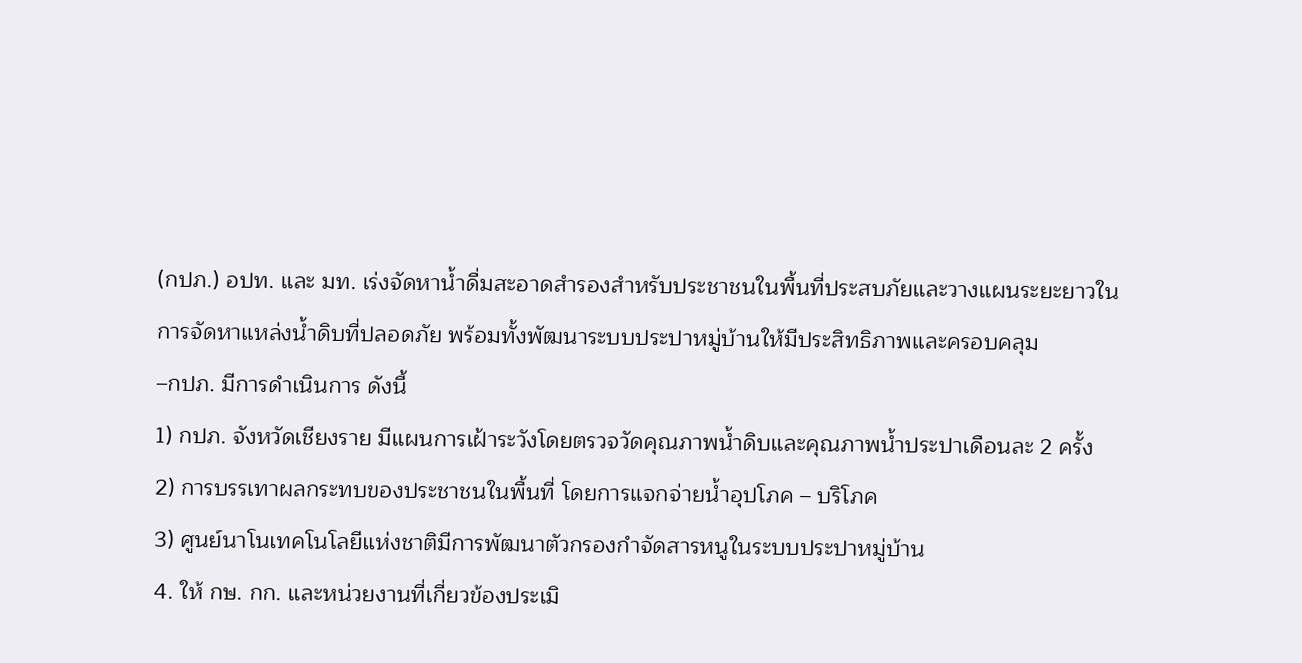(กปภ.) อปท. และ มท. เร่งจัดหาน้ำดื่มสะอาดสำรองสำหรับประชาชนในพื้นที่ประสบภัยและวางแผนระยะยาวในการจัดหาแหล่งน้ำดิบที่ปลอดภัย พร้อมทั้งพัฒนาระบบประปาหมู่บ้านให้มีประสิทธิภาพและครอบคลุม
–กปภ. มีการดำเนินการ ดังนี้
1) กปภ. จังหวัดเชียงราย มีแผนการเฝ้าระวังโดยตรวจวัดคุณภาพน้ำดิบและคุณภาพน้ำประปาเดือนละ 2 ครั้ง
2) การบรรเทาผลกระทบของประชาชนในพื้นที่ โดยการแจกจ่ายน้ำอุปโภค – บริโภค
3) ศูนย์นาโนเทคโนโลยีแห่งชาติมีการพัฒนาตัวกรองกำจัดสารหนูในระบบประปาหมู่บ้าน
4. ให้ กษ. กก. และหน่วยงานที่เกี่ยวข้องประเมิ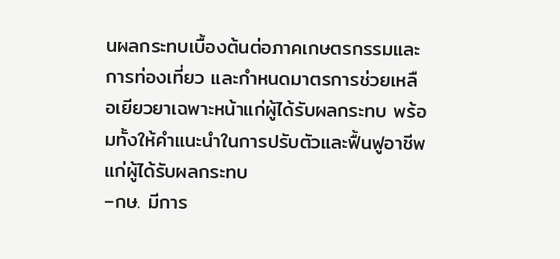นผลกระทบเบื้องต้นต่อภาคเกษตรกรรมและการท่องเที่ยว และกำหนดมาตรการช่วยเหลือเยียวยาเฉพาะหน้าแก่ผู้ได้รับผลกระทบ พร้อมทั้งให้คำแนะนำในการปรับตัวและฟื้นฟูอาชีพแก่ผู้ได้รับผลกระทบ
–กษ. มีการ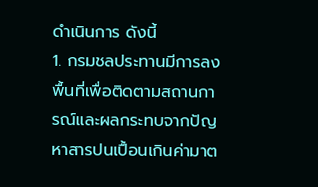ดำเนินการ ดังนี้
1. กรมชลประทานมีการลงพื้นที่เพื่อติดตามสถานการณ์และผลกระทบจากปัญหาสารปนเปื้อนเกินค่ามาต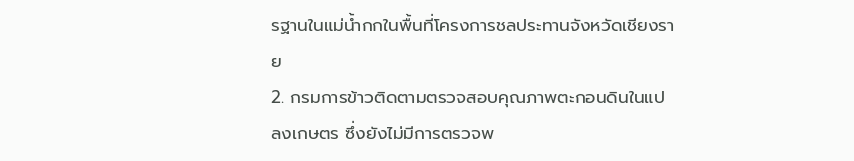รฐานในแม่น้ำกกในพื้นที่โครงการชลประทานจังหวัดเชียงราย
2. กรมการข้าวติดตามตรวจสอบคุณภาพตะกอนดินในแปลงเกษตร ซึ่งยังไม่มีการตรวจพ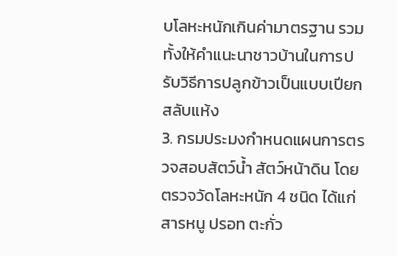บโลหะหนักเกินค่ามาตรฐาน รวมทั้งให้คำแนะนาชาวบ้านในการปรับวิธีการปลูกข้าวเป็นแบบเปียกสลับแห้ง
3. กรมประมงกำหนดแผนการตรวจสอบสัตว์น้ำ สัตว์หน้าดิน โดยตรวจวัดโลหะหนัก 4 ชนิด ได้แก่ สารหนู ปรอท ตะกั่ว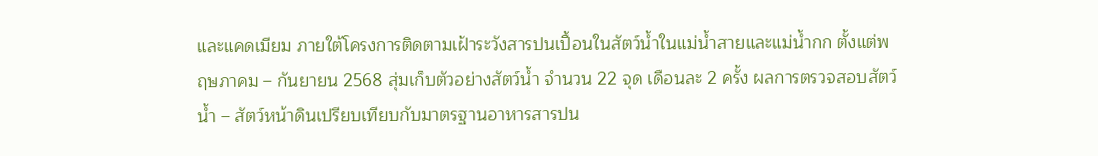และแคดเมียม ภายใต้โครงการติดตามเฝ้าระวังสารปนเปื้อนในสัตว์น้ำในแม่น้ำสายและแม่น้ำกก ตั้งแต่พฤษภาคม – กันยายน 2568 สุ่มเก็บตัวอย่างสัตว์น้ำ จำนวน 22 จุด เดือนละ 2 ครั้ง ผลการตรวจสอบสัตว์น้ำ – สัตว์หน้าดินเปรียบเทียบกับมาตรฐานอาหารสารปน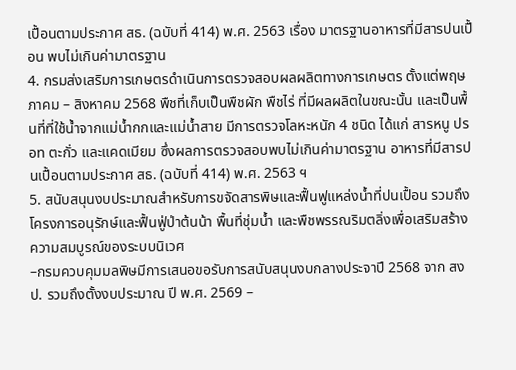เปื้อนตามประกาศ สธ. (ฉบับที่ 414) พ.ศ. 2563 เรื่อง มาตรฐานอาหารที่มีสารปนเปื้อน พบไม่เกินค่ามาตรฐาน
4. กรมส่งเสริมการเกษตรดำเนินการตรวจสอบผลผลิตทางการเกษตร ตั้งแต่พฤษภาคม – สิงหาคม 2568 พืชที่เก็บเป็นพืชผัก พืชไร่ ที่มีผลผลิตในขณะนั้น และเป็นพื้นที่ที่ใช้น้ำจากแม่น้ำกกและแม่น้ำสาย มีการตรวจโลหะหนัก 4 ชนิด ได้แก่ สารหนู ปรอท ตะกั่ว และแคดเมียม ซึ่งผลการตรวจสอบพบไม่เกินค่ามาตรฐาน อาหารที่มีสารปนเปื้อนตามประกาศ สธ. (ฉบับที่ 414) พ.ศ. 2563 ฯ
5. สนับสนุนงบประมาณสำหรับการขจัดสารพิษและฟื้นฟูแหล่งน้ำที่ปนเปื้อน รวมถึงโครงการอนุรักษ์และฟื้นฟู่ป่าต้นน้า พื้นที่ชุ่มน้ำ และพืชพรรณริมตลิ่งเพื่อเสริมสร้างความสมบูรณ์ของระบบนิเวศ
–กรมควบคุมมลพิษมีการเสนอขอรับการสนับสนุนงบกลางประจาปี 2568 จาก สงป. รวมถึงตั้งงบประมาณ ปี พ.ศ. 2569 –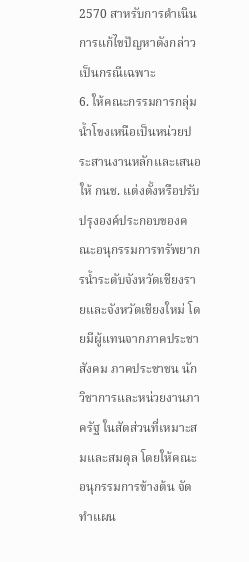2570 สาหรับการดำเนินการแก้ไขปัญหาดังกล่าวเป็นกรณีเฉพาะ
6. ให้คณะกรรมการกลุ่มน้ำโขงเหนือเป็นหน่วยประสานงานหลักและเสนอให้ กนช. แต่งตั้งหรือปรับปรุงองค์ประกอบของคณะอนุกรรมการทรัพยากรน้ำระดับจังหวัดเชียงรายและจังหวัดเชียงใหม่ โดยมีผู้แทนจากภาคประชาสังคม ภาคประชาชน นักวิชาการและหน่วยงานภาครัฐ ในสัดส่วนที่เหมาะสมและสมดุล โดยให้คณะอนุกรรมการข้างต้น จัดทำแผน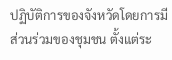ปฏิบัติการของจังหวัดโดยการมีส่วนร่วมของชุมชน ตั้งแต่ระ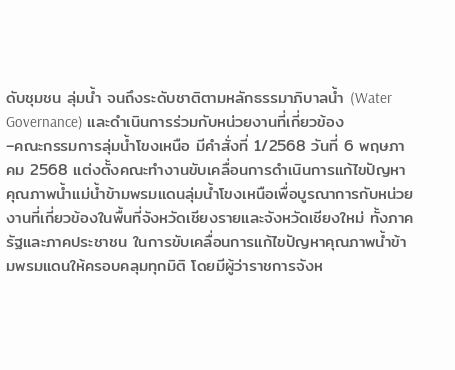ดับชุมชน ลุ่มน้ำ จนถึงระดับชาติตามหลักธรรมาภิบาลน้ำ (Water Governance) และดำเนินการร่วมกับหน่วยงานที่เกี่ยวข้อง
–คณะกรรมการลุ่มน้ำโขงเหนือ มีคำสั่งที่ 1/2568 วันที่ 6 พฤษภาคม 2568 แต่งตั้งคณะทำงานขับเคลื่อนการดำเนินการแก้ไขปัญหาคุณภาพน้ำแม่น้ำข้ามพรมแดนลุ่มน้ำโขงเหนือเพื่อบูรณาการกับหน่วยงานที่เกี่ยวข้องในพื้นที่จังหวัดเชียงรายและจังหวัดเชียงใหม่ ทั้งภาครัฐและภาคประชาชน ในการขับเคลื่อนการแก้ไขปัญหาคุณภาพน้ำข้ามพรมแดนให้ครอบคลุมทุกมิติ โดยมีผู้ว่าราชการจังห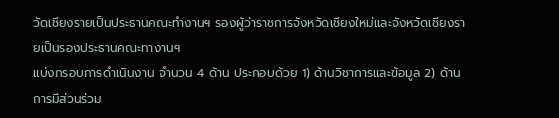วัดเชียงรายเป็นประธานคณะทำงานฯ รองผู้ว่าราชการจังหวัดเชียงใหม่และจังหวัดเชียงรายเป็นรองประธานคณะทางานฯ
แบ่งกรอบการดำเนินงาน จำนวน 4 ด้าน ประกอบด้วย 1) ด้านวิชาการและข้อมูล 2) ด้านการมีส่วนร่วม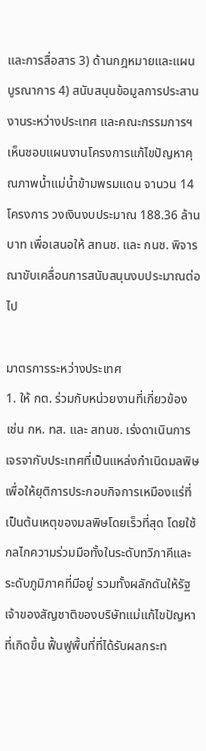และการสื่อสาร 3) ด้านกฎหมายและแผนบูรณาการ 4) สนับสนุนข้อมูลการประสานงานระหว่างประเทศ และคณะกรรมการฯ เห็นชอบแผนงานโครงการแก้ไขปัญหาคุณภาพน้ำแม่น้ำข้ามพรมแดน จานวน 14 โครงการ วงเงินงบประมาณ 188.36 ล้านบาท เพื่อเสนอให้ สทนช. และ กนช. พิจารณาขับเคลื่อนการสนับสนุนงบประมาณต่อไป

มาตรการระหว่างประเทศ
1. ให้ กต. ร่วมกับหน่วยงานที่เกี่ยวข้อง เช่น กห. ทส. และ สทนช. เร่งดาเนินการเจรจากับประเทศที่เป็นแหล่งกำเนิดมลพิษ เพื่อให้ยุติการประกอบกิจการเหมืองแร่ที่เป็นต้นเหตุของมลพิษโดยเร็วที่สุด โดยใช้กลไกความร่วมมือทั้งในระดับทวิภาคีและระดับภูมิภาคที่มีอยู่ รวมทั้งผลักดันให้รัฐเจ้าของสัญชาติของบริษัทแม่แก้ไขปัญหาที่เกิดขึ้น ฟื้นฟูพื้นที่ที่ได้รับผลกระท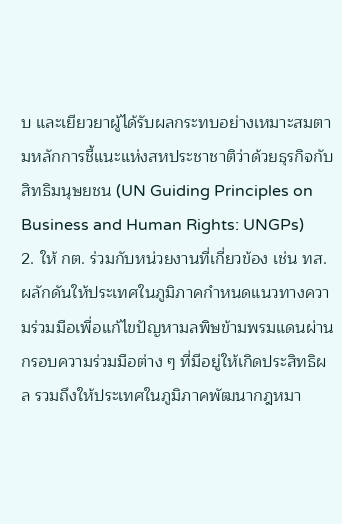บ และเยียวยาผู้ได้รับผลกระทบอย่างเหมาะสมตามหลักการชี้แนะแห่งสหประชาชาติว่าด้วยธุรกิจกับสิทธิมนุษยชน (UN Guiding Principles on Business and Human Rights: UNGPs)
2. ให้ กต. ร่วมกับหน่วยงานที่เกี่ยวข้อง เช่น ทส. ผลักดันให้ประเทศในภูมิภาคกำหนดแนวทางความร่วมมือเพื่อแก้ไขปัญหามลพิษข้ามพรมแดนผ่านกรอบความร่วมมือต่าง ๆ ที่มีอยู่ให้เกิดประสิทธิผล รวมถึงให้ประเทศในภูมิภาคพัฒนากฎหมา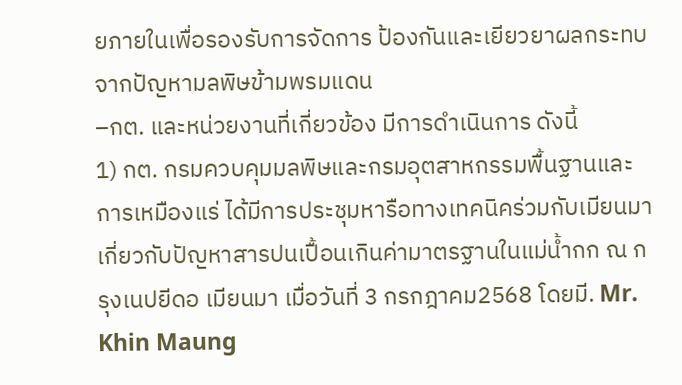ยภายในเพื่อรองรับการจัดการ ป้องกันและเยียวยาผลกระทบจากปัญหามลพิษข้ามพรมแดน
–กต. และหน่วยงานที่เกี่ยวข้อง มีการดำเนินการ ดังนี้
1) กต. กรมควบคุมมลพิษและกรมอุตสาหกรรมพื้นฐานและการเหมืองแร่ ได้มีการประชุมหารือทางเทคนิคร่วมกับเมียนมาเกี่ยวกับปัญหาสารปนเปื้อนเกินค่ามาตรฐานในแม่น้ำกก ณ กรุงเนปยีดอ เมียนมา เมื่อวันที่ 3 กรกฎาคม2568 โดยมี. Mr. Khin Maung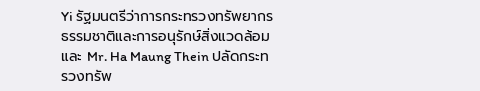Yi รัฐมนตรีว่าการกระทรวงทรัพยากรธรรมชาติและการอนุรักษ์สิ่งแวดล้อมและ Mr. Ha Maung Thein ปลัดกระทรวงทรัพ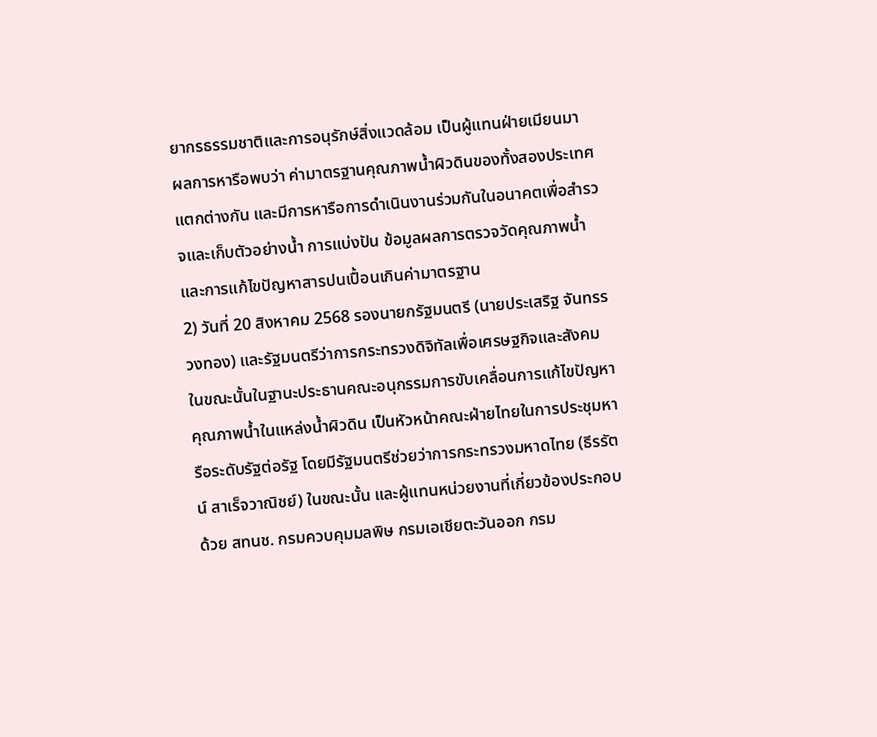ยากรธรรมชาติและการอนุรักษ์สิ่งแวดล้อม เป็นผู้แทนฝ่ายเมียนมา
ผลการหารือพบว่า ค่ามาตรฐานคุณภาพน้ำผิวดินของทั้งสองประเทศแตกต่างกัน และมีการหารือการดำเนินงานร่วมกันในอนาคตเพื่อสำรวจและเก็บตัวอย่างน้ำ การแบ่งปัน ข้อมูลผลการตรวจวัดคุณภาพน้ำ และการแก้ไขปัญหาสารปนเปื้อนเกินค่ามาตรฐาน
2) วันที่ 20 สิงหาคม 2568 รองนายกรัฐมนตรี (นายประเสริฐ จันทรรวงทอง) และรัฐมนตรีว่าการกระทรวงดิจิทัลเพื่อเศรษฐกิจและสังคม ในขณะนั้นในฐานะประธานคณะอนุกรรมการขับเคลื่อนการแก้ไขปัญหาคุณภาพน้ำในแหล่งน้ำผิวดิน เป็นหัวหน้าคณะฝ่ายไทยในการประชุมหารือระดับรัฐต่อรัฐ โดยมีรัฐมนตรีช่วยว่าการกระทรวงมหาดไทย (ธีรรัตน์ สาเร็จวาณิชย์) ในขณะนั้น และผู้แทนหน่วยงานที่เกี่ยวข้องประกอบด้วย สทนช. กรมควบคุมมลพิษ กรมเอเชียตะวันออก กรม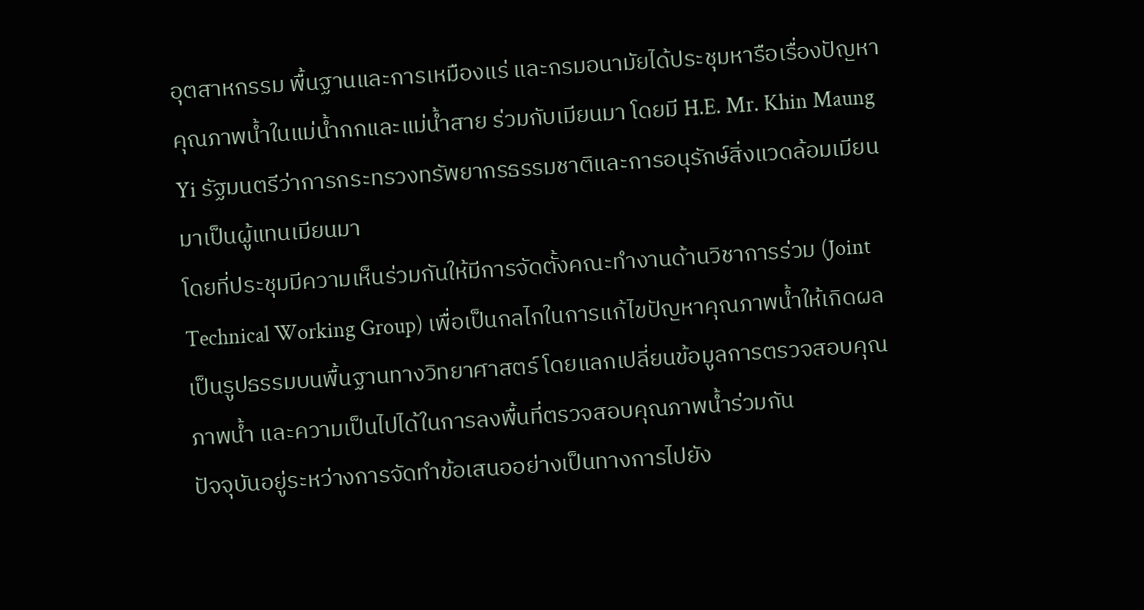อุตสาหกรรม พื้นฐานและการเหมืองแร่ และกรมอนามัยได้ประชุมหารือเรื่องปัญหาคุณภาพน้ำในแม่น้ำกกและแม่น้ำสาย ร่วมกับเมียนมา โดยมี H.E. Mr. Khin Maung Yi รัฐมนตรีว่าการกระทรวงทรัพยากรธรรมชาติและการอนุรักษ์สิ่งแวดล้อมเมียนมาเป็นผู้แทนเมียนมา
โดยที่ประชุมมีความเห็นร่วมกันให้มีการจัดตั้งคณะทำงานด้านวิชาการร่วม (Joint Technical Working Group) เพื่อเป็นกลไกในการแก้ไขปัญหาคุณภาพน้ำให้เกิดผลเป็นรูปธรรมบนพื้นฐานทางวิทยาศาสตร์ โดยแลกเปลี่ยนข้อมูลการตรวจสอบคุณภาพน้ำ และความเป็นไปได้ในการลงพื้นที่ตรวจสอบคุณภาพน้ำร่วมกัน
ปัจจุบันอยู่ระหว่างการจัดทำข้อเสนออย่างเป็นทางการไปยัง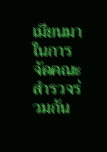เมียนมาในการจัดคณะสำรวจร่วมกัน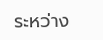ระหว่าง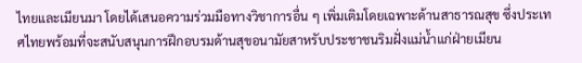ไทยและเมียนมา โดยได้เสนอความร่วมมือทางวิชาการอื่น ๆ เพิ่มเติมโดยเฉพาะด้านสาธารณสุข ซึ่งประเทศไทยพร้อมที่จะสนับสนุนการฝึกอบรมด้านสุขอนามัยสาหรับประชาชนริมฝั่งแม่น้ำแก่ฝ่ายเมียน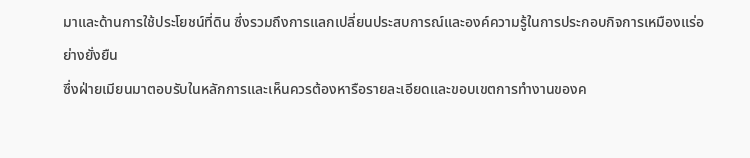มาและด้านการใช้ประโยชน์ที่ดิน ซึ่งรวมถึงการแลกเปลี่ยนประสบการณ์และองค์ความรู้ในการประกอบกิจการเหมืองแร่อย่างยั่งยืน
ซึ่งฝ่ายเมียนมาตอบรับในหลักการและเห็นควรต้องหารือรายละเอียดและขอบเขตการทำงานของค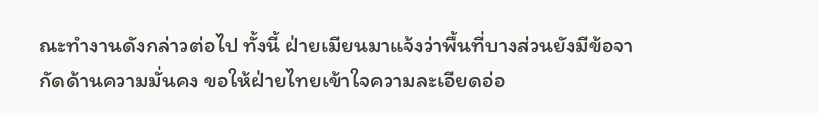ณะทำงานดังกล่าวต่อไป ทั้งนี้ ฝ่ายเมียนมาแจ้งว่าพื้นที่บางส่วนยังมีข้อจากัดด้านความมั่นคง ขอให้ฝ่ายไทยเข้าใจความละเอียดอ่อ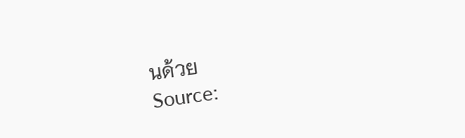นด้วย
Source: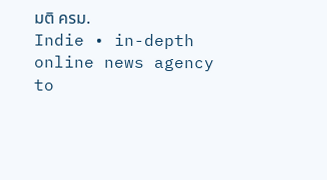มติ ครม.
Indie • in-depth online news agency
to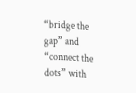“bridge the gap” and “connect the dots” with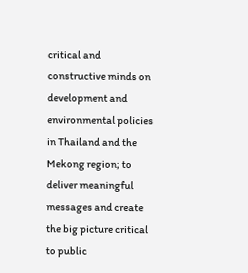critical and constructive minds on development and environmental policies in Thailand and the Mekong region; to deliver meaningful messages and create the big picture critical to public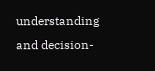understanding and decision-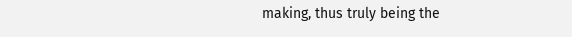making, thus truly being the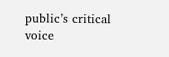public’s critical voice